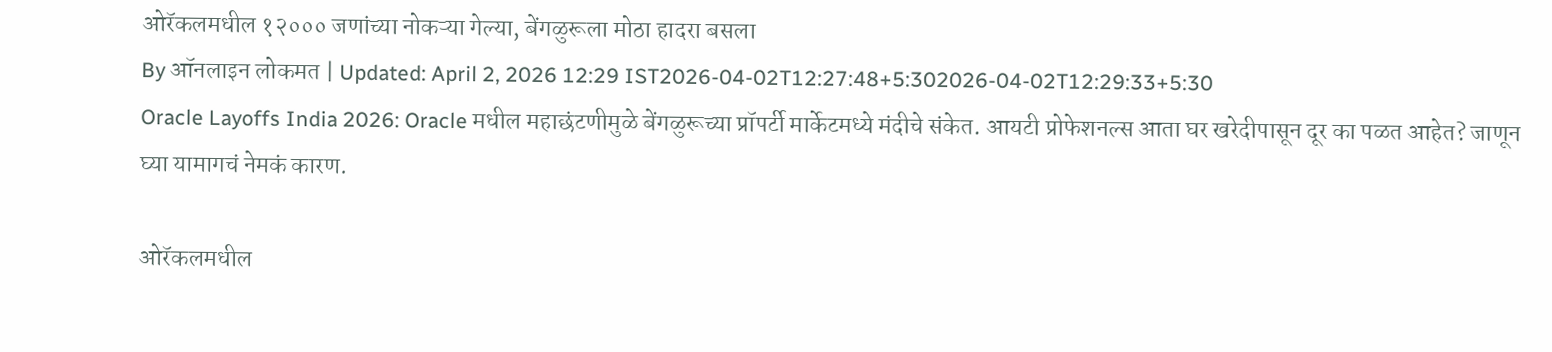ओरॅकलमधील १२००० जणांच्या नोकऱ्या गेल्या, बेंगळुरूला मोठा हादरा बसला
By ऑनलाइन लोकमत | Updated: April 2, 2026 12:29 IST2026-04-02T12:27:48+5:302026-04-02T12:29:33+5:30
Oracle Layoffs India 2026: Oracle मधील महाछंटणीमुळे बेंगळुरूच्या प्रॉपर्टी मार्केटमध्ये मंदीचे संकेत. आयटी प्रोफेशनल्स आता घर खरेदीपासून दूर का पळत आहेत? जाणून घ्या यामागचं नेमकं कारण.

ओरॅकलमधील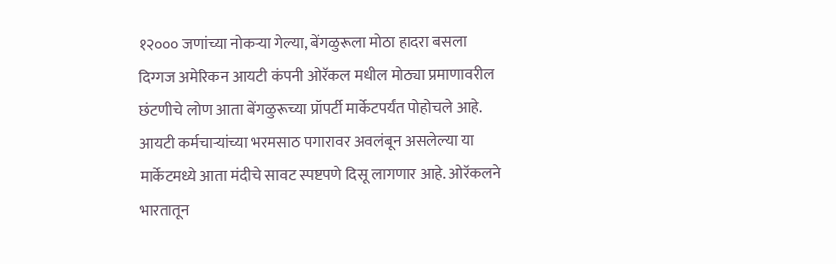१२००० जणांच्या नोकऱ्या गेल्या, बेंगळुरूला मोठा हादरा बसला
दिग्गज अमेरिकन आयटी कंपनी ओरॅकल मधील मोठ्या प्रमाणावरील छंटणीचे लोण आता बेंगळुरूच्या प्रॉपर्टी मार्केटपर्यंत पोहोचले आहे. आयटी कर्मचाऱ्यांच्या भरमसाठ पगारावर अवलंबून असलेल्या या मार्केटमध्ये आता मंदीचे सावट स्पष्टपणे दिसू लागणार आहे. ओरॅकलने भारतातून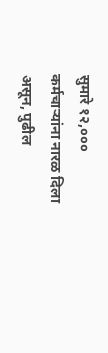सुमारे १२,००० कर्मचाऱ्यांना नारळ दिला असून, पुढील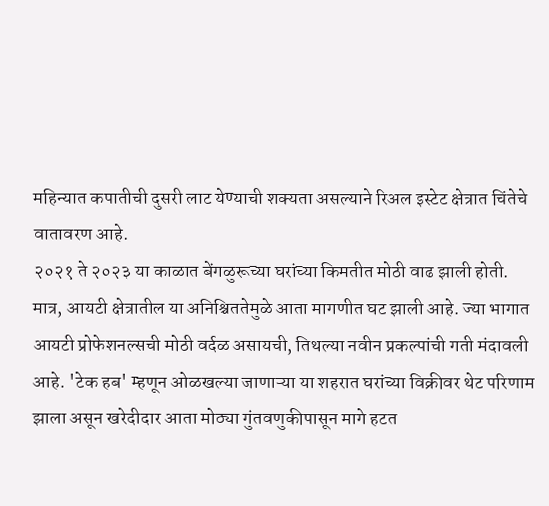महिन्यात कपातीची दुसरी लाट येण्याची शक्यता असल्याने रिअल इस्टेट क्षेत्रात चिंतेचे वातावरण आहे.
२०२१ ते २०२३ या काळात बेंगळुरूच्या घरांच्या किमतीत मोठी वाढ झाली होती. मात्र, आयटी क्षेत्रातील या अनिश्चिततेमुळे आता मागणीत घट झाली आहे. ज्या भागात आयटी प्रोफेशनल्सची मोठी वर्दळ असायची, तिथल्या नवीन प्रकल्पांची गती मंदावली आहे. 'टेक हब' म्हणून ओळखल्या जाणाऱ्या या शहरात घरांच्या विक्रीवर थेट परिणाम झाला असून खरेदीदार आता मोठ्या गुंतवणुकीपासून मागे हटत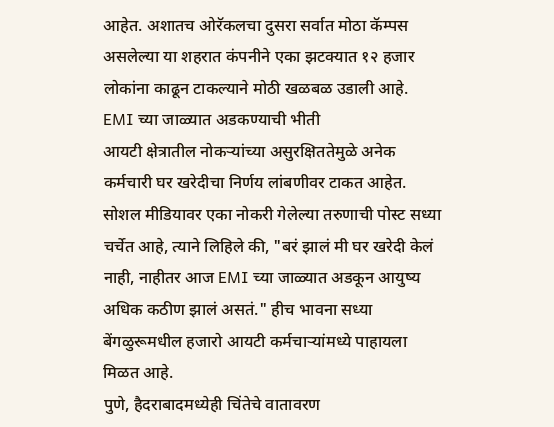आहेत. अशातच ओरॅकलचा दुसरा सर्वात मोठा कॅम्पस असलेल्या या शहरात कंपनीने एका झटक्यात १२ हजार लोकांना काढून टाकल्याने मोठी खळबळ उडाली आहे.
EMI च्या जाळ्यात अडकण्याची भीती
आयटी क्षेत्रातील नोकऱ्यांच्या असुरक्षिततेमुळे अनेक कर्मचारी घर खरेदीचा निर्णय लांबणीवर टाकत आहेत. सोशल मीडियावर एका नोकरी गेलेल्या तरुणाची पोस्ट सध्या चर्चेत आहे, त्याने लिहिले की, "बरं झालं मी घर खरेदी केलं नाही, नाहीतर आज EMI च्या जाळ्यात अडकून आयुष्य अधिक कठीण झालं असतं." हीच भावना सध्या बेंगळुरूमधील हजारो आयटी कर्मचाऱ्यांमध्ये पाहायला मिळत आहे.
पुणे, हैदराबादमध्येही चिंतेचे वातावरण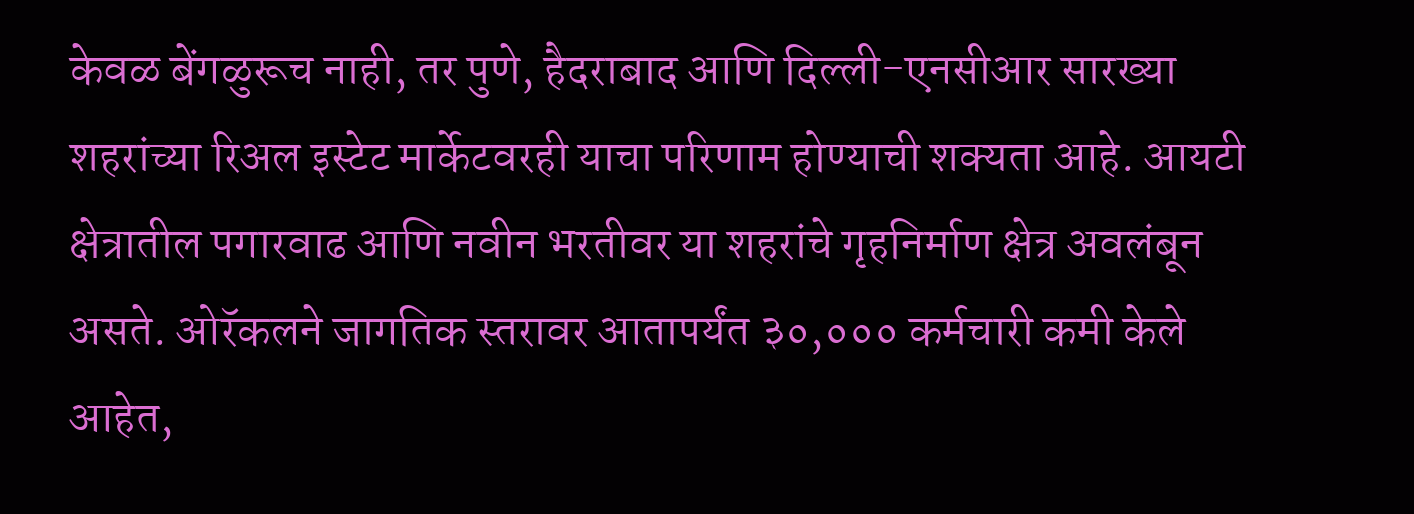केवळ बेंगळुरूच नाही, तर पुणे, हैदराबाद आणि दिल्ली-एनसीआर सारख्या शहरांच्या रिअल इस्टेट मार्केटवरही याचा परिणाम होण्याची शक्यता आहे. आयटी क्षेत्रातील पगारवाढ आणि नवीन भरतीवर या शहरांचे गृहनिर्माण क्षेत्र अवलंबून असते. ओरॅकलने जागतिक स्तरावर आतापर्यंत ३०,००० कर्मचारी कमी केले आहेत,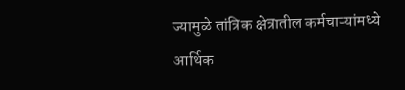ज्यामुळे तांत्रिक क्षेत्रातील कर्मचाऱ्यांमध्ये आर्थिक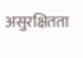असुरक्षितता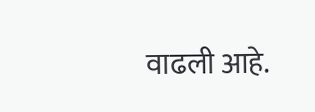वाढली आहे.